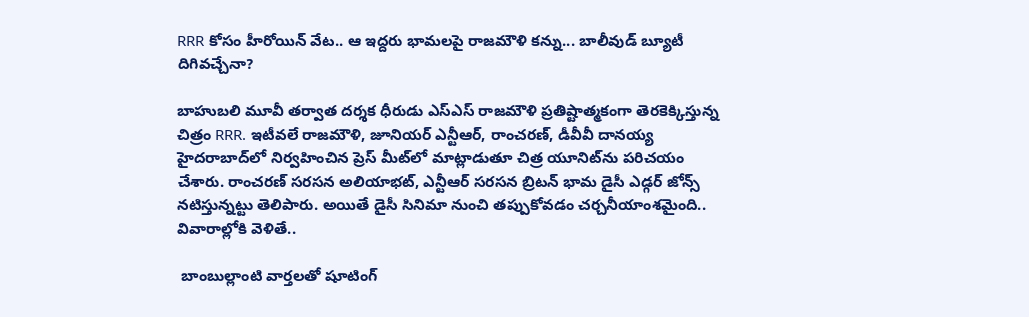RRR కోసం హీరోయిన్ వేట.. ఆ ఇద్దరు భామలపై రాజమౌళి కన్ను... బాలీవుడ్ బ్యూటీ దిగివచ్చేనా?

బాహుబలి మూవీ తర్వాత దర్శక ధీరుడు ఎస్ఎస్ రాజమౌళి ప్రతిష్టాత్మకంగా తెరకెక్కిస్తున్న చిత్రం RRR. ఇటీవలే రాజమౌళి, జూనియర్ ఎన్టీఆర్, రాంచరణ్, డీవీవీ దానయ్య హైదరాబాద్‌లో నిర్వహించిన ప్రెస్ మీట్‌లో మాట్లాడుతూ చిత్ర యూనిట్‌ను పరిచయం చేశారు. రాంచరణ్ సరసన అలియాభట్, ఎన్టీఆర్ సరసన బ్రిటన్ భామ డైసీ ఎడ్గర్ జోన్స్ నటిస్తున్నట్టు తెలిపారు. అయితే డైసీ సినిమా నుంచి తప్పుకోవడం చర్చనీయాంశమైంది.. వివారాల్లోకి వెళితే..

 బాంబుల్లాంటి వార్తలతో షూటింగ్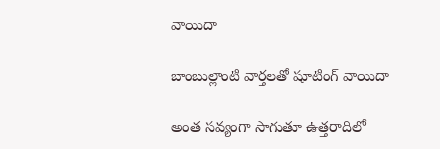వాయిదా

బాంబుల్లాంటి వార్తలతో షూటింగ్ వాయిదా

అంత సవ్యంగా సాగుతూ ఉత్తరాదిలో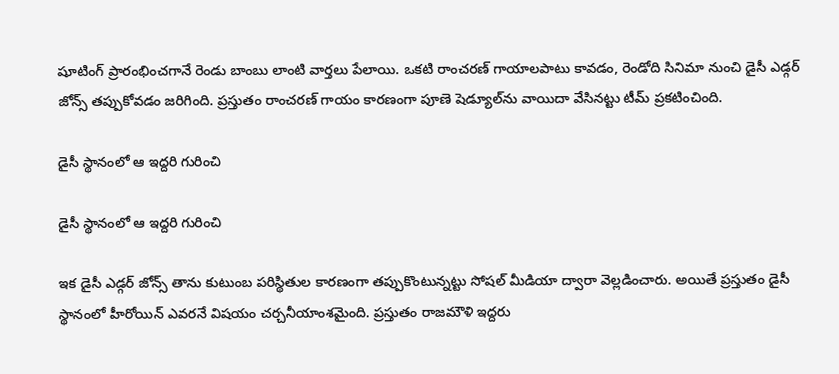షూటింగ్ ప్రారంభించగానే రెండు బాంబు లాంటి వార్తలు పేలాయి. ఒకటి రాంచరణ్ గాయాలపాటు కావడం, రెండోది సినిమా నుంచి డైసీ ఎడ్గర్ జోన్స్ తప్పుకోవడం జరిగింది. ప్రస్తుతం రాంచరణ్ గాయం కారణంగా పూణె షెడ్యూల్‌ను వాయిదా వేసినట్టు టీమ్ ప్రకటించింది.

డైసీ స్థానంలో ఆ ఇద్దరి గురించి

డైసీ స్థానంలో ఆ ఇద్దరి గురించి

ఇక డైసీ ఎడ్గర్ జోన్స్ తాను కుటుంబ పరిస్థితుల కారణంగా తప్పుకొంటున్నట్టు సోషల్ మీడియా ద్వారా వెల్లడించారు. అయితే ప్రస్తుతం డైసీ స్థానంలో హీరోయిన్ ఎవరనే విషయం చర్చనీయాంశమైంది. ప్రస్తుతం రాజమౌళి ఇద్దరు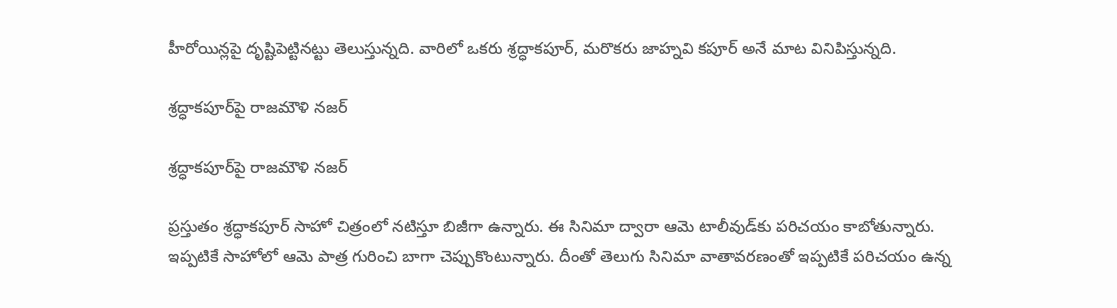హీరోయిన్లపై దృష్టిపెట్టినట్టు తెలుస్తున్నది. వారిలో ఒకరు శ్రద్ధాకపూర్, మరొకరు జాహ్నవి కపూర్ అనే మాట వినిపిస్తున్నది.

శ్రద్ధాకపూర్‌పై రాజమౌళి నజర్

శ్రద్ధాకపూర్‌పై రాజమౌళి నజర్

ప్రస్తుతం శ్రద్ధాకపూర్ సాహో చిత్రంలో నటిస్తూ బిజీగా ఉన్నారు. ఈ సినిమా ద్వారా ఆమె టాలీవుడ్‌కు పరిచయం కాబోతున్నారు. ఇప్పటికే సాహోలో ఆమె పాత్ర గురించి బాగా చెప్పుకొంటున్నారు. దీంతో తెలుగు సినిమా వాతావరణంతో ఇప్పటికే పరిచయం ఉన్న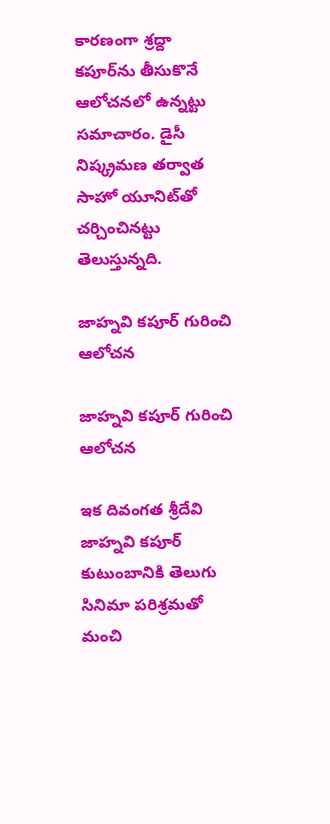కారణంగా శ్రద్దా కపూర్‌ను తీసుకొనే ఆలోచనలో ఉన్నట్టు సమాచారం. డైసీ నిష్క్రమణ తర్వాత సాహో యూనిట్‌తో చర్చించినట్టు తెలుస్తున్నది.

జాహ్నవి కపూర్‌ గురించి ఆలోచన

జాహ్నవి కపూర్‌ గురించి ఆలోచన

ఇక దివంగత శ్రీదేవి జాహ్నవి కపూర్‌ కుటుంబానికి తెలుగు సినిమా పరిశ్రమతో మంచి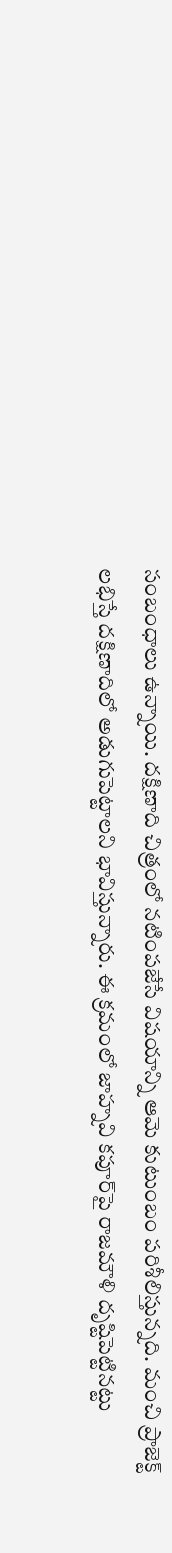సంబంధాలు ఉన్నాయి. దక్షిణాది చిత్రంలో నటింపజేసే విషయాన్ని ఆమె కుటుంబం పరిశీలిస్తున్నది. మంచి ప్రాజెక్ట్ లభిస్తే దక్షిణాదిలో అడుగుపెట్టాలని భావిస్తున్నారు. ఈ క్రమంలో జాహ్నవి కపూర్‌పై రాజమౌళి దృష్టిపెట్టినట్టు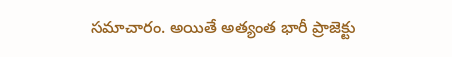సమాచారం. అయితే అత్యంత భారీ ప్రాజెక్టు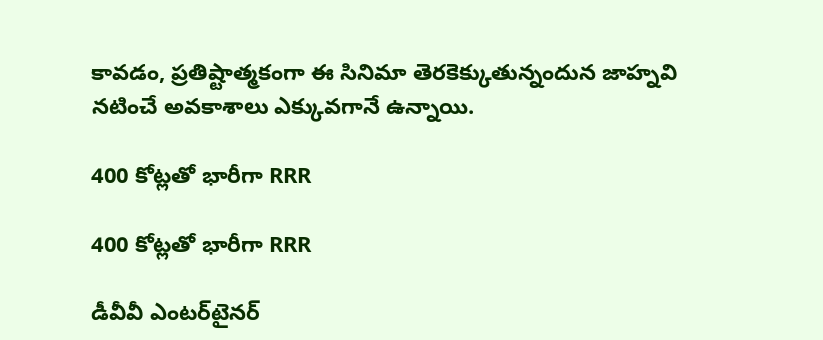కావడం, ప్రతిష్టాత్మకంగా ఈ సినిమా తెరకెక్కుతున్నందున జాహ్నవి నటించే అవకాశాలు ఎక్కువగానే ఉన్నాయి.

400 కోట్లతో భారీగా RRR

400 కోట్లతో భారీగా RRR

డీవీవీ ఎంటర్‌టైనర్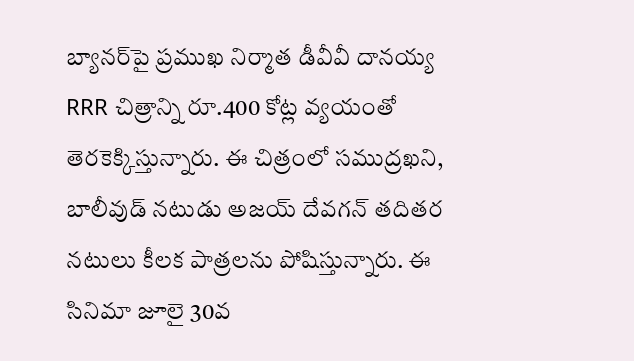బ్యానర్‌పై ప్రముఖ నిర్మాత డీవీవీ దానయ్య RRR చిత్రాన్ని రూ.400 కోట్ల వ్యయంతో తెరకెక్కిస్తున్నారు. ఈ చిత్రంలో సముద్రఖని, బాలీవుడ్ నటుడు అజయ్ దేవగన్ తదితర నటులు కీలక పాత్రలను పోషిస్తున్నారు. ఈ సినిమా జూలై 30వ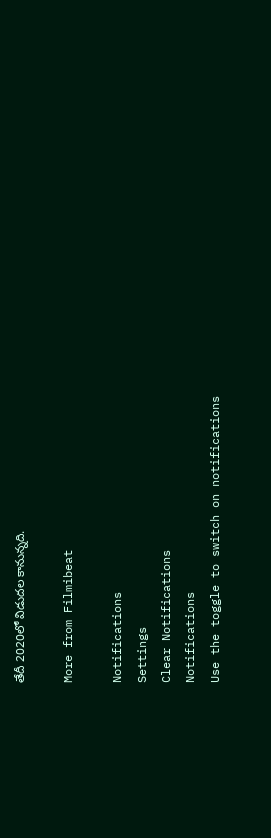తేదీ 2020లో విడుదల కానున్నది.

More from Filmibeat

Notifications
Settings
Clear Notifications
Notifications
Use the toggle to switch on notifications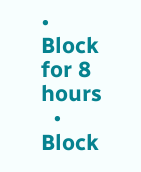• Block for 8 hours
  • Block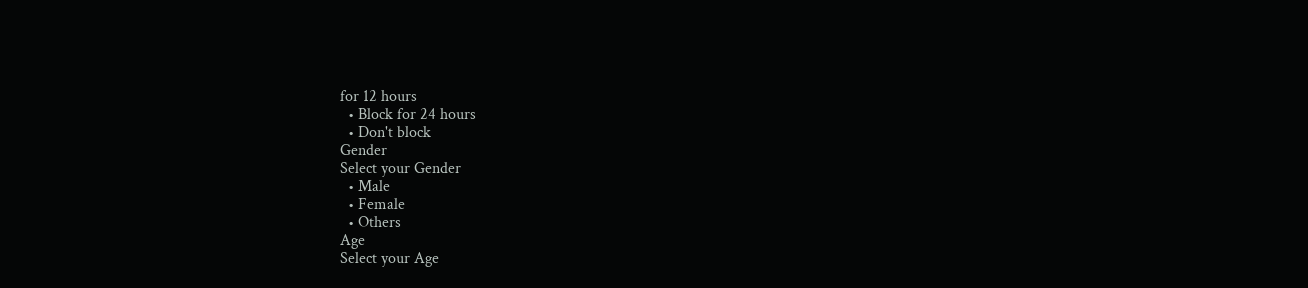for 12 hours
  • Block for 24 hours
  • Don't block
Gender
Select your Gender
  • Male
  • Female
  • Others
Age
Select your Age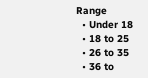Range
  • Under 18
  • 18 to 25
  • 26 to 35
  • 36 to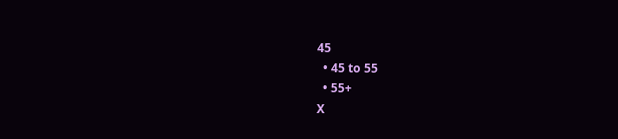45
  • 45 to 55
  • 55+
X